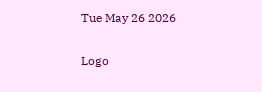Tue May 26 2026

Logo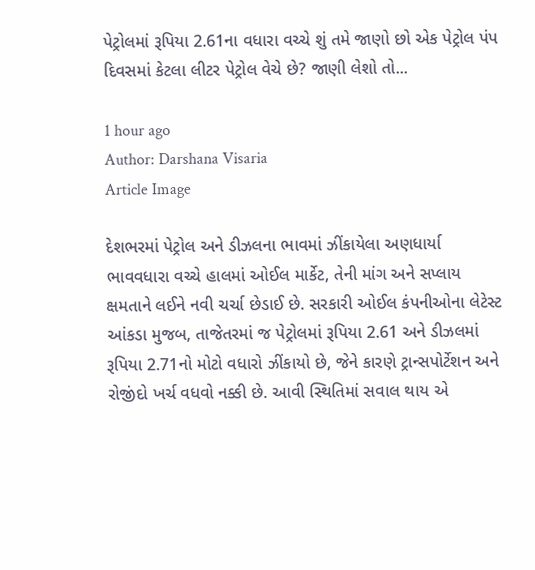પેટ્રોલમાં રૂપિયા 2.61ના વધારા વચ્ચે શું તમે જાણો છો એક પેટ્રોલ પંપ દિવસમાં કેટલા લીટર પેટ્રોલ વેચે છે? જાણી લેશો તો...

1 hour ago
Author: Darshana Visaria
Article Image

દેશભરમાં પેટ્રોલ અને ડીઝલના ભાવમાં ઝીંકાયેલા અણધાર્યા ભાવવધારા વચ્ચે હાલમાં ઓઈલ માર્કેટ, તેની માંગ અને સપ્લાય ક્ષમતાને લઈને નવી ચર્ચા છેડાઈ છે. સરકારી ઓઈલ કંપનીઓના લેટેસ્ટ આંકડા મુજબ, તાજેતરમાં જ પેટ્રોલમાં રૂપિયા 2.61 અને ડીઝલમાં રૂપિયા 2.71નો મોટો વધારો ઝીંકાયો છે, જેને કારણે ટ્રાન્સપોર્ટેશન અને રોજીંદો ખર્ચ વધવો નક્કી છે. આવી સ્થિતિમાં સવાલ થાય એ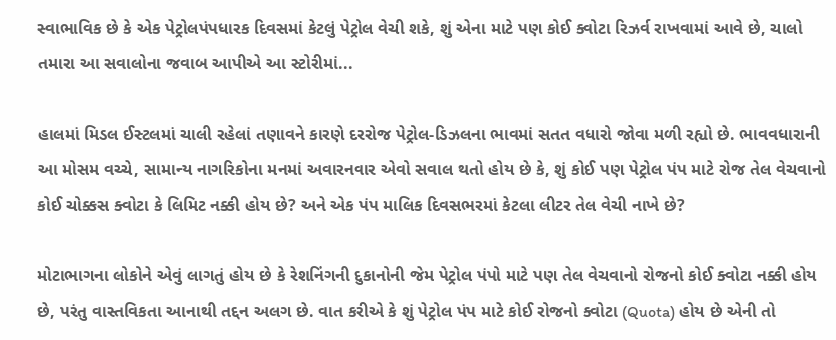સ્વાભાવિક છે કે એક પેટ્રોલપંપધારક દિવસમાં કેટલું પેટ્રોલ વેચી શકે, શું એના માટે પણ કોઈ ક્વોટા રિઝર્વ રાખવામાં આવે છે, ચાલો તમારા આ સવાલોના જવાબ આપીએ આ સ્ટોરીમાં...

હાલમાં મિડલ ઈસ્ટલમાં ચાલી રહેલાં તણાવને કારણે દરરોજ પેટ્રોલ-ડિઝલના ભાવમાં સતત વધારો જોવા મળી રહ્યો છે. ભાવવધારાની આ મોસમ વચ્ચે, સામાન્ય નાગરિકોના મનમાં અવારનવાર એવો સવાલ થતો હોય છે કે, શું કોઈ પણ પેટ્રોલ પંપ માટે રોજ તેલ વેચવાનો કોઈ ચોક્કસ ક્વોટા કે લિમિટ નક્કી હોય છે? અને એક પંપ માલિક દિવસભરમાં કેટલા લીટર તેલ વેચી નાખે છે?

મોટાભાગના લોકોને એવું લાગતું હોય છે કે રેશનિંગની દુકાનોની જેમ પેટ્રોલ પંપો માટે પણ તેલ વેચવાનો રોજનો કોઈ ક્વોટા નક્કી હોય છે, પરંતુ વાસ્તવિકતા આનાથી તદ્દન અલગ છે. વાત કરીએ કે શું પેટ્રોલ પંપ માટે કોઈ રોજનો ક્વોટા (Quota) હોય છે એની તો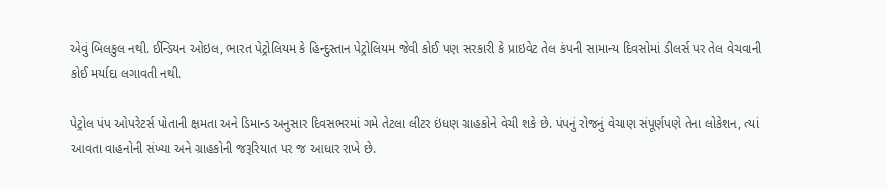એવું બિલકુલ નથી. ઈન્ડિયન ઓઇલ, ભારત પેટ્રોલિયમ કે હિન્દુસ્તાન પેટ્રોલિયમ જેવી કોઈ પણ સરકારી કે પ્રાઇવેટ તેલ કંપની સામાન્ય દિવસોમાં ડીલર્સ પર તેલ વેચવાની કોઈ મર્યાદા લગાવતી નથી.

પેટ્રોલ પંપ ઓપરેટર્સ પોતાની ક્ષમતા અને ડિમાન્ડ અનુસાર દિવસભરમાં ગમે તેટલા લીટર ઇંધણ ગ્રાહકોને વેચી શકે છે. પંપનું રોજનું વેચાણ સંપૂર્ણપણે તેના લોકેશન, ત્યાં આવતા વાહનોની સંખ્યા અને ગ્રાહકોની જરૂરિયાત પર જ આધાર રાખે છે.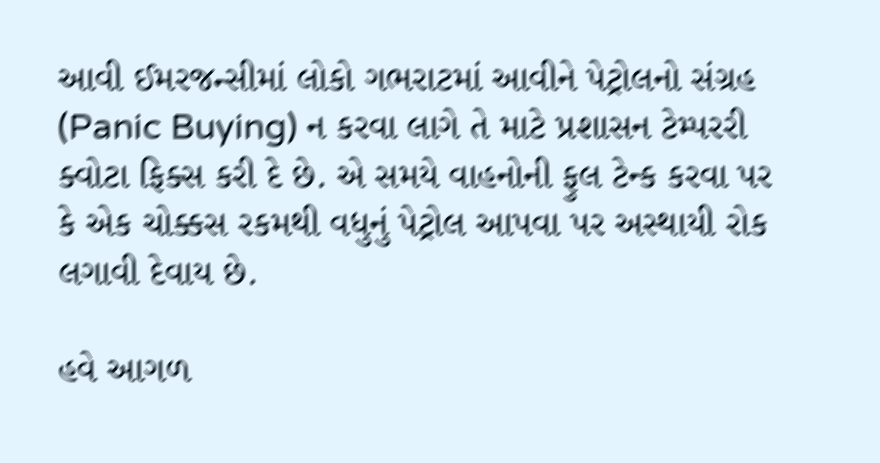આવી ઈમરજન્સીમાં લોકો ગભરાટમાં આવીને પેટ્રોલનો સંગ્રહ (Panic Buying) ન કરવા લાગે તે માટે પ્રશાસન ટેમ્પરરી ક્વોટા ફિક્સ કરી દે છે. એ સમયે વાહનોની ફુલ ટેન્ક કરવા પર કે એક ચોક્કસ રકમથી વધુનું પેટ્રોલ આપવા પર અસ્થાયી રોક લગાવી દેવાય છે.

હવે આગળ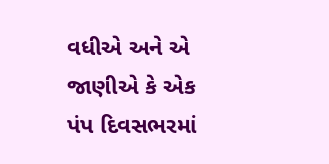વધીએ અને એ જાણીએ કે એક પંપ દિવસભરમાં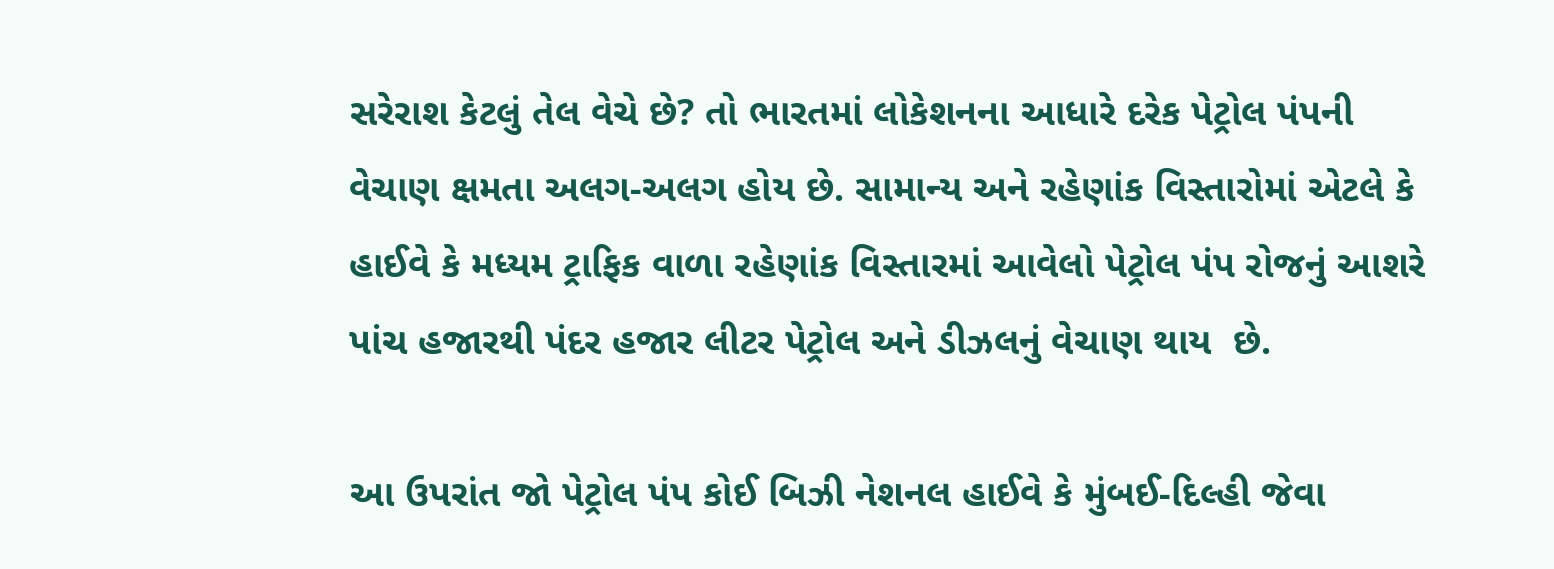સરેરાશ કેટલું તેલ વેચે છે? તો ભારતમાં લોકેશનના આધારે દરેક પેટ્રોલ પંપની વેચાણ ક્ષમતા અલગ-અલગ હોય છે. સામાન્ય અને રહેણાંક વિસ્તારોમાં એટલે કે હાઈવે કે મધ્યમ ટ્રાફિક વાળા રહેણાંક વિસ્તારમાં આવેલો પેટ્રોલ પંપ રોજનું આશરે પાંચ હજારથી પંદર હજાર લીટર પેટ્રોલ અને ડીઝલનું વેચાણ થાય  છે.

આ ઉપરાંત જો પેટ્રોલ પંપ કોઈ બિઝી નેશનલ હાઈવે કે મુંબઈ-દિલ્હી જેવા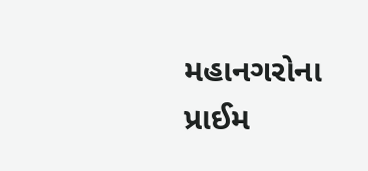મહાનગરોના પ્રાઈમ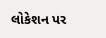લોકેશન પર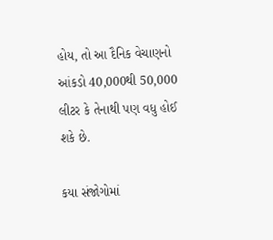હોય, તો આ દૈનિક વેચાણનો આંકડો 40,000થી 50,000 લીટર કે તેનાથી પણ વધુ હોઈ શકે છે.

કયા સંજોગોમાં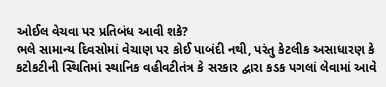ઓઈલ વેચવા પર પ્રતિબંધ આવી શકે?
ભલે સામાન્ય દિવસોમાં વેચાણ પર કોઈ પાબંદી નથી, પરંતુ કેટલીક અસાધારણ કે કટોકટીની સ્થિતિમાં સ્થાનિક વહીવટીતંત્ર કે સરકાર દ્વારા કડક પગલાં લેવામાં આવે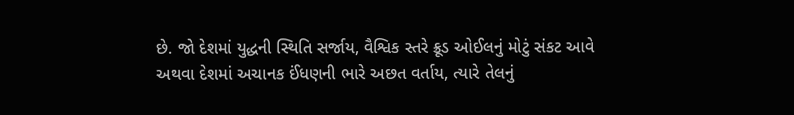છે. જો દેશમાં યુદ્ધની સ્થિતિ સર્જાય, વૈશ્વિક સ્તરે ક્રૂડ ઓઈલનું મોટું સંકટ આવે અથવા દેશમાં અચાનક ઈંધણની ભારે અછત વર્તાય, ત્યારે તેલનું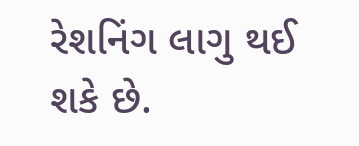રેશનિંગ લાગુ થઈ શકે છે.